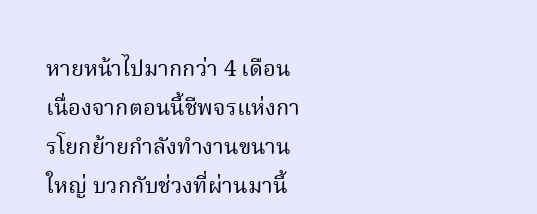หายหน้าไปมากกว่า 4 เดือน เนื่องจากตอนนี้ชีพจรแห่งการโยกย้ายกำลังทำงานขนานใหญ่ บวกกับช่วงที่ผ่านมานี้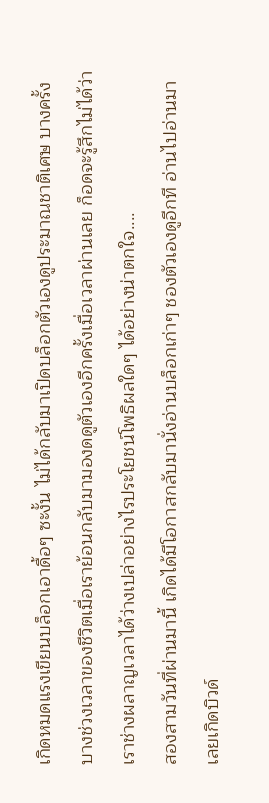เกิดหมดแรงเขียนบล็อกเอาดื้อๆ ซะงั้น ไม่ได้กลับมาเปิดบล็อกตัวเองดูประมาณชาติเศษ บางครั้งบางช่วงเวลาของชีวิตเมื่อเราย้อนกลับมามองดดูตัวเองอีกครั้งเมื่อเวลาผ่านเลย ก็อดจะรู้สึกไม่ได้ว่าเราช่างผลาญเวลาได้ว่างเปล่าอย่างไรประโยชน์โพธิผลใดๆ ได้อย่างน่าตกใจ....
สองสามวันที่ผ่านมานี้ เกิดได้มีโอกาสกลับมานั่งอ่านบล็อกเก่าๆ ชองตัวเองดูอีกที อ่านไปอ่านมาเลยเกิดบิวด์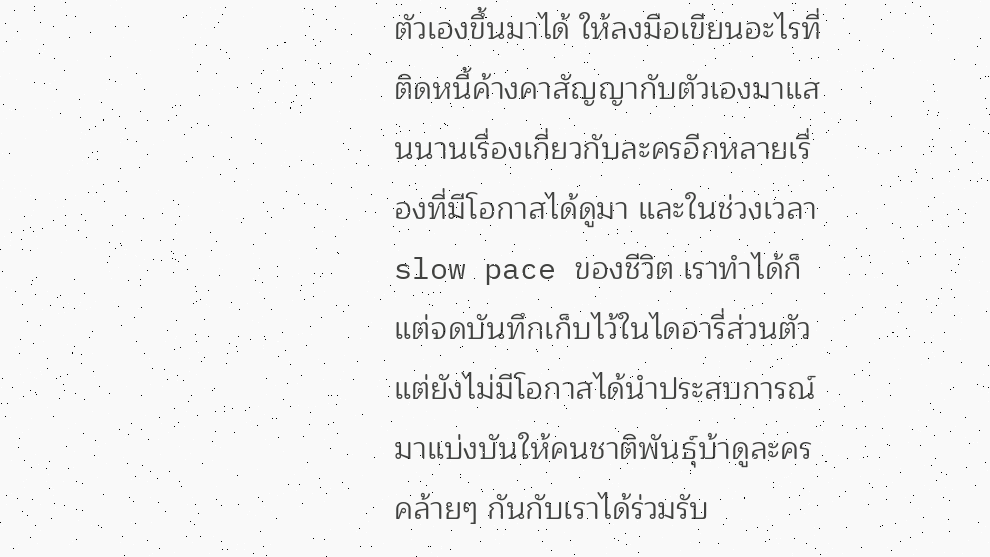ตัวเองขึ้นมาได้ ให้ลงมือเขียนอะไรที่ติดหนี้ค้างคาสัญญากับตัวเองมาแสนนานเรื่องเกี่ยวกับละครอีกหลายเรื่องที่มีโอกาสได้ดูมา และในช่วงเวลา slow pace ของชีวิต เราทำได้ก็แต่จดบันทึกเก็บไว้ในไดอารี่ส่วนตัวแต่ยังไม่มีโอกาสได้นำประสบการณ์มาแบ่งบันให้คนชาติพันธุ์บ้าดูละครคล้ายๆ กันกับเราได้ร่วมรับ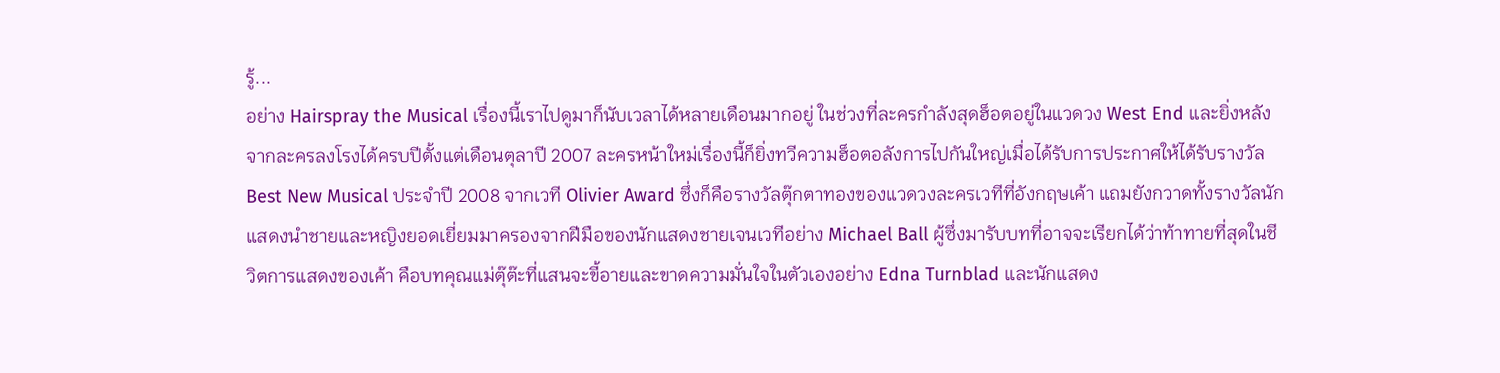รู้...
อย่าง Hairspray the Musical เรื่องนี้เราไปดูมาก็นับเวลาได้หลายเดือนมากอยู่ ในช่วงที่ละครกำลังสุดฮ็อตอยู่ในแวดวง West End และยิ่งหลังจากละครลงโรงได้ครบปีตั้งแต่เดือนตุลาปี 2007 ละครหน้าใหม่เรื่องนี้ก็ยิ่งทวีความฮ็อตอลังการไปกันใหญ่เมื่อได้รับการประกาศให้ได้รับรางวัล Best New Musical ประจำปี 2008 จากเวที Olivier Award ซึ่งก็คือรางวัลตุ๊กตาทองของแวดวงละครเวทีที่อังกฤษเค้า แถมยังกวาดทั้งรางวัลนักแสดงนำชายและหญิงยอดเยี่ยมมาครองจากฝีมือของนักแสดงชายเจนเวทีอย่าง Michael Ball ผู้ซึ่งมารับบทที่อาจจะเรียกได้ว่าท้าทายที่สุดในชีวิตการแสดงของเค้า คือบทคุณแม่ตุ๊ต๊ะที่แสนจะขี้อายและขาดความมั่นใจในตัวเองอย่าง Edna Turnblad และนักแสดง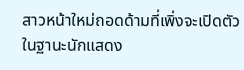สาวหน้าใหม่ถอดด้ามที่เพิ่งจะเปิดตัวในฐานะนักแสดง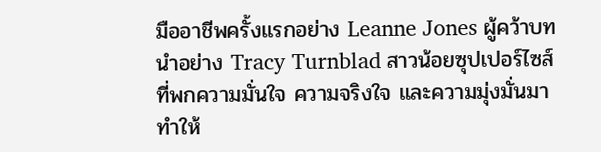มืออาชีพครั้งแรกอย่าง Leanne Jones ผู้คว้าบทนำอย่าง Tracy Turnblad สาวน้อยซุปเปอร์ไซส์ที่พกความมั่นใจ ความจริงใจ และความมุ่งมั่นมาทำให้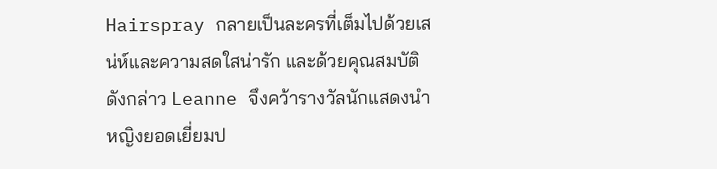Hairspray กลายเป็นละครที่เต็มไปด้วยเสน่ห์และความสดใสน่ารัก และด้วยคุณสมบัติดังกล่าว Leanne จึงคว้ารางวัลนักแสดงนำหญิงยอดเยี่ยมป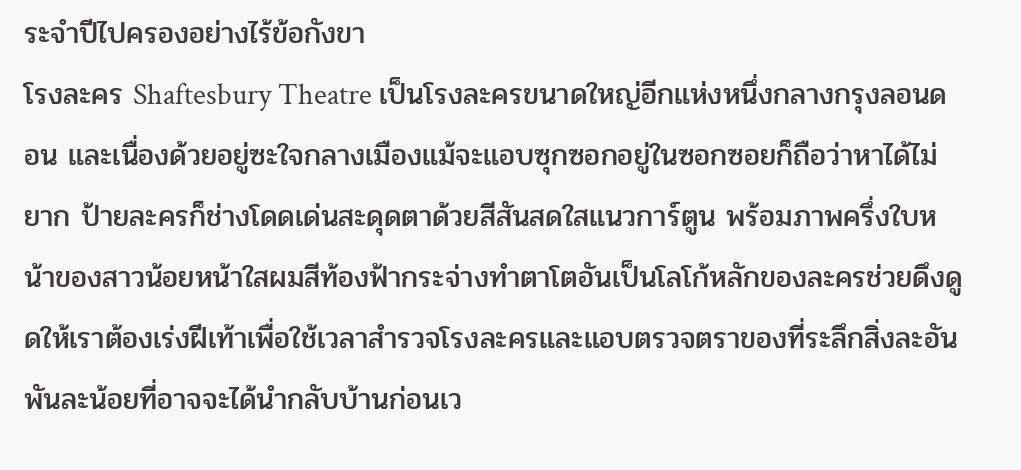ระจำปีไปครองอย่างไร้ข้อกังขา
โรงละคร Shaftesbury Theatre เป็นโรงละครขนาดใหญ่อีกแห่งหนึ่งกลางกรุงลอนดอน และเนื่องด้วยอยู่ซะใจกลางเมืองแม้จะแอบซุกซอกอยู่ในซอกซอยก็ถือว่าหาได้ไม่ยาก ป้ายละครก็ช่างโดดเด่นสะดุดตาด้วยสีสันสดใสแนวการ์ตูน พร้อมภาพครึ่งใบหน้าของสาวน้อยหน้าใสผมสีท้องฟ้ากระจ่างทำตาโตอันเป็นโลโก้หลักของละครช่วยดึงดูดให้เราต้องเร่งฝีเท้าเพื่อใช้เวลาสำรวจโรงละครและแอบตรวจตราของที่ระลึกสิ่งละอันพันละน้อยที่อาจจะได้นำกลับบ้านก่อนเว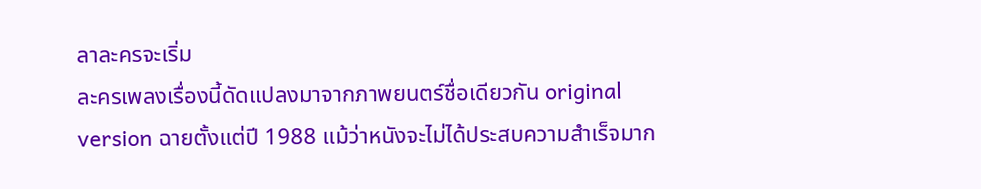ลาละครจะเริ่ม
ละครเพลงเรื่องนี้ดัดแปลงมาจากภาพยนตร์ชื่อเดียวกัน original version ฉายตั้งแต่ปี 1988 แม้ว่าหนังจะไม่ได้ประสบความสำเร็จมาก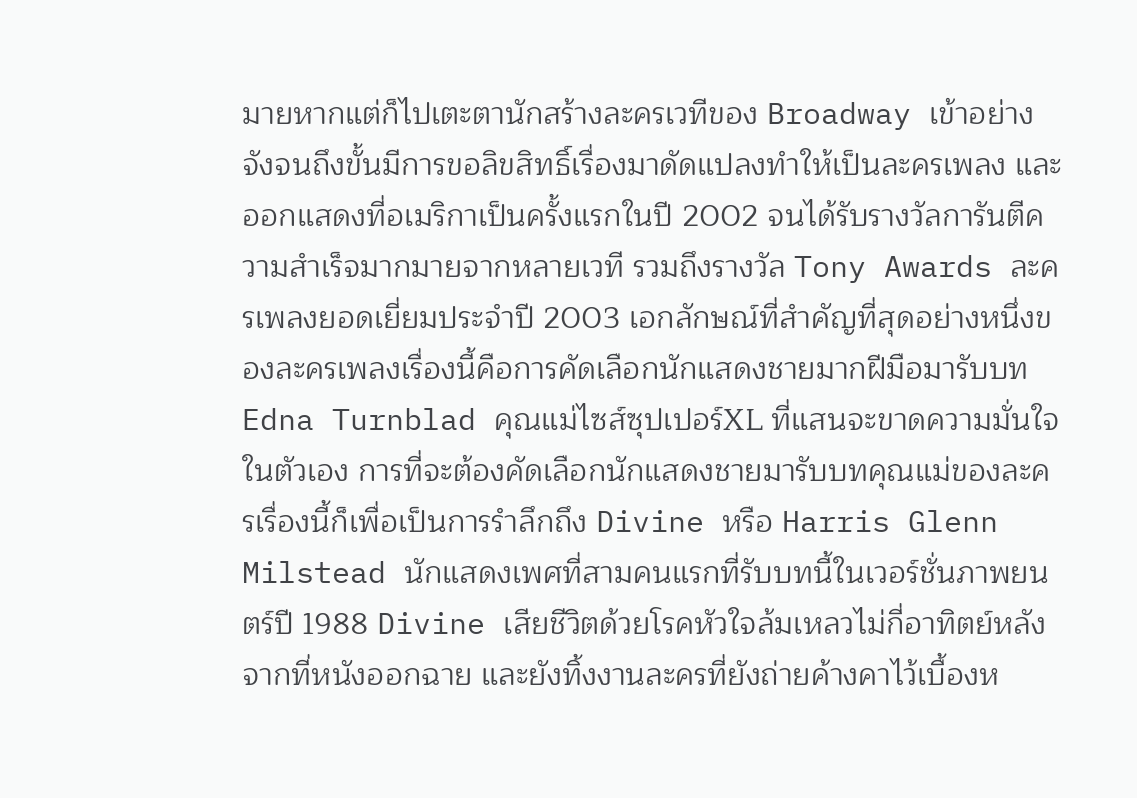มายหากแต่ก็ไปเตะตานักสร้างละครเวทีของ Broadway เข้าอย่างจังจนถึงขั้นมีการขอลิขสิทธิ์เรื่องมาดัดแปลงทำให้เป็นละครเพลง และออกแสดงที่อเมริกาเป็นครั้งแรกในปี 2002 จนได้รับรางวัลการันตีความสำเร็จมากมายจากหลายเวที รวมถึงรางวัล Tony Awards ละครเพลงยอดเยี่ยมประจำปี 2003 เอกลักษณ์ที่สำคัญที่สุดอย่างหนึ่งของละครเพลงเรื่องนี้คือการคัดเลือกนักแสดงชายมากฝีมือมารับบท Edna Turnblad คุณแม่ไซส์ซุปเปอร์XL ที่แสนจะขาดความมั่นใจในตัวเอง การที่จะต้องคัดเลือกนักแสดงชายมารับบทคุณแม่ของละครเรื่องนี้ก็เพื่อเป็นการรำลึกถึง Divine หรือ Harris Glenn Milstead นักแสดงเพศที่สามคนแรกที่รับบทนี้ในเวอร์ชั่นภาพยนตร์ปี 1988 Divine เสียชีวิตด้วยโรคหัวใจล้มเหลวไม่กี่อาทิตย์หลังจากที่หนังออกฉาย และยังทิ้งงานละครที่ยังถ่ายค้างคาไว้เบื้องห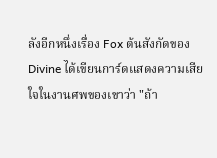ลังอีกหนึ่งเรื่อง Fox ต้นสังกัดของ Divine ได้เขียนการ์ดแสดงความเสียใจในงานศพของเขาว่า "ถ้า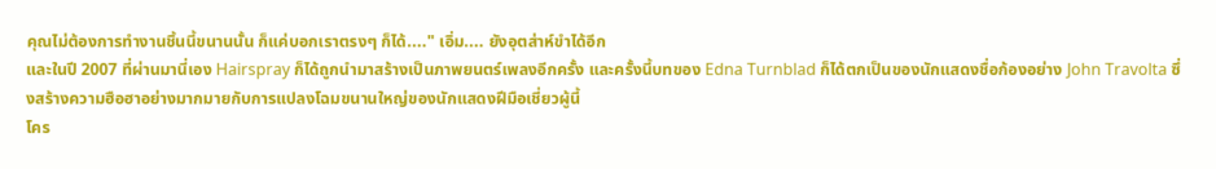คุณไม่ต้องการทำงานชิ้นนี้ขนานนั้น ก็แค่บอกเราตรงๆ ก็ได้...." เอิ่ม.... ยังอุตส่าห์ขำได้อีก
และในปี 2007 ที่ผ่านมานี่เอง Hairspray ก็ได้ถูกนำมาสร้างเป็นภาพยนตร์เพลงอีกครั้ง และครั้งนี้บทของ Edna Turnblad ก็ได้ตกเป็นของนักแสดงชื่อก้องอย่าง John Travolta ซึ่งสร้างความฮือฮาอย่างมากมายกับการแปลงโฉมขนานใหญ่ของนักแสดงฝีมือเชี่ยวผู้นี้
โคร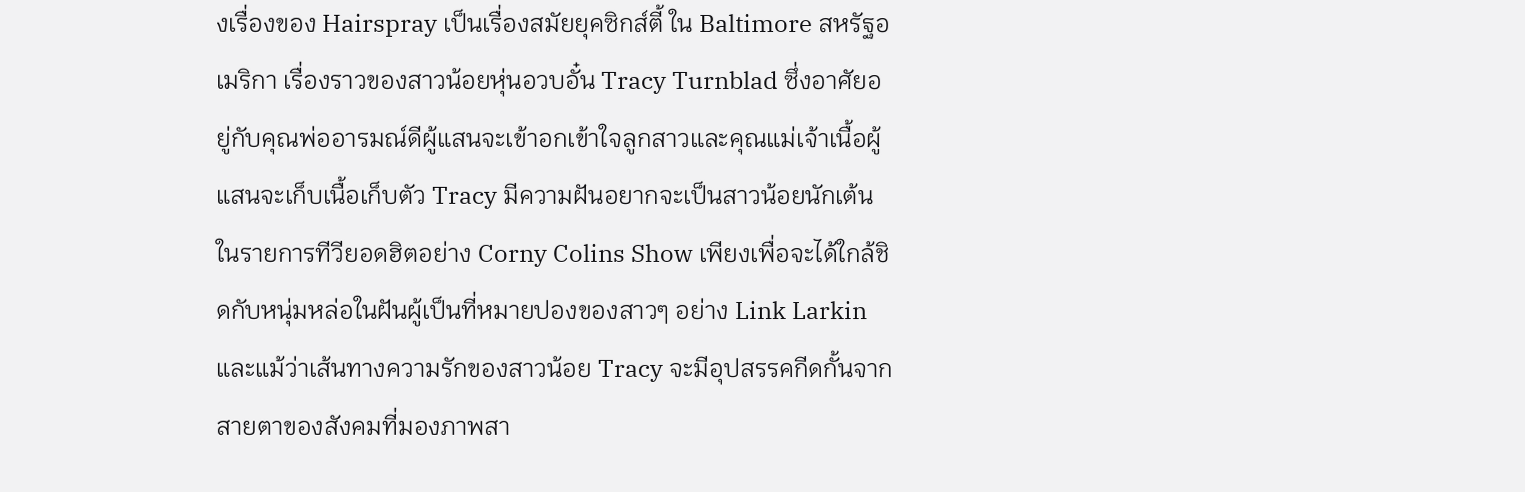งเรื่องของ Hairspray เป็นเรื่องสมัยยุคซิกส์ตี้ ใน Baltimore สหรัฐอเมริกา เรื่องราวของสาวน้อยหุ่นอวบอั๋น Tracy Turnblad ซึ่งอาศัยอยู่กับคุณพ่ออารมณ์ดีผู้แสนจะเข้าอกเข้าใจลูกสาวและคุณแม่เจ้าเนื้อผู้แสนจะเก็บเนื้อเก็บตัว Tracy มีความฝันอยากจะเป็นสาวน้อยนักเต้นในรายการทีวียอดฮิตอย่าง Corny Colins Show เพียงเพื่อจะได้ใกล้ชิดกับหนุ่มหล่อในฝันผู้เป็นที่หมายปองของสาวๆ อย่าง Link Larkin และแม้ว่าเส้นทางความรักของสาวน้อย Tracy จะมีอุปสรรคกีดกั้นจากสายตาของสังคมที่มองภาพสา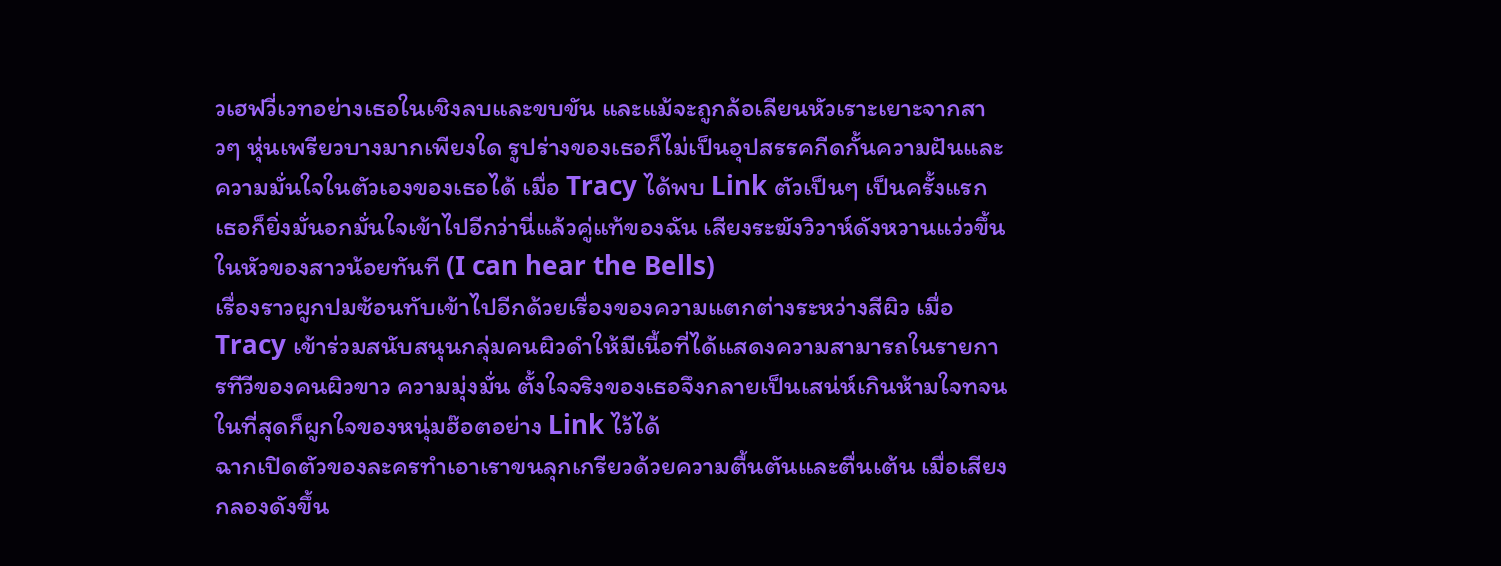วเฮฟวี่เวทอย่างเธอในเชิงลบและขบขัน และแม้จะถูกล้อเลียนหัวเราะเยาะจากสาวๆ หุ่นเพรียวบางมากเพียงใด รูปร่างของเธอก็ไม่เป็นอุปสรรคกีดกั้นความฝันและความมั่นใจในตัวเองของเธอได้ เมื่อ Tracy ได้พบ Link ตัวเป็นๆ เป็นครั้งแรก เธอก็ยิ่งมั่นอกมั่นใจเข้าไปอีกว่านี่แล้วคู่แท้ของฉัน เสียงระฆังวิวาห์ดังหวานแว่วขึ้นในหัวของสาวน้อยทันที (I can hear the Bells)
เรื่องราวผูกปมซ้อนทับเข้าไปอีกด้วยเรื่องของความแตกต่างระหว่างสีผิว เมื่อ Tracy เข้าร่วมสนับสนุนกลุ่มคนผิวดำให้มีเนื้อที่ได้แสดงความสามารถในรายการทีวีของคนผิวขาว ความมุ่งมั่น ตั้งใจจริงของเธอจึงกลายเป็นเสน่ห์เกินห้ามใจทจนในที่สุดก็ผูกใจของหนุ่มฮ๊อตอย่าง Link ไว้ได้
ฉากเปิดตัวของละครทำเอาเราขนลุกเกรียวด้วยความตื้นตันและตื่นเต้น เมื่อเสียงกลองดังขึ้น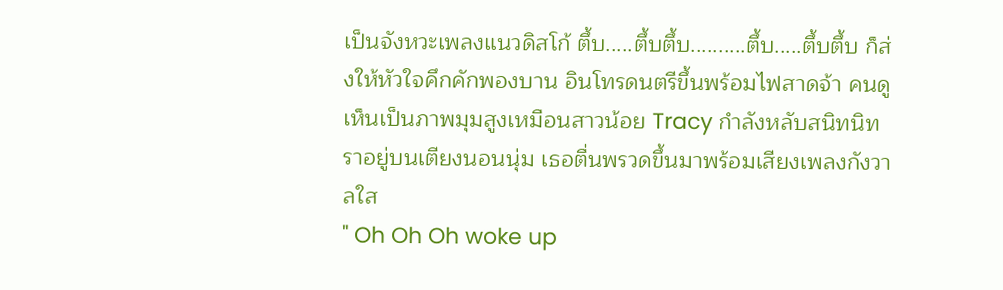เป็นจังหวะเพลงแนวดิสโก้ ตึ้บ.....ตึ้บตึ้บ..........ตึ้บ.....ตึ้บตึ้บ ก็ส่งให้หัวใจคึกคักพองบาน อินโทรดนตรีขึ้นพร้อมไฟสาดจ้า คนดูเห็นเป็นภาพมุมสูงเหมือนสาวน้อย Tracy กำลังหลับสนิทนิทราอยู่บนเตียงนอนนุ่ม เธอตื่นพรวดขึ้นมาพร้อมเสียงเพลงกังวาลใส
" Oh Oh Oh woke up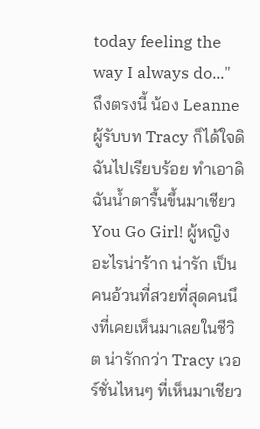today feeling the way I always do..."
ถึงตรงนี้ น้อง Leanne ผู้รับบท Tracy ก็ได้ใจดิฉันไปเรียบร้อย ทำเอาดิฉันน้ำตารื้นขึ้นมาเชียว You Go Girl! ผู้หญิงอะไรน่าร้าก น่ารัก เป็นคนอ้วนที่สวยที่สุดคนนึงที่เคยเห็นมาเลยในชีวิต น่ารักกว่า Tracy เวอร์ชั่นไหนๆ ที่เห็นมาเชียว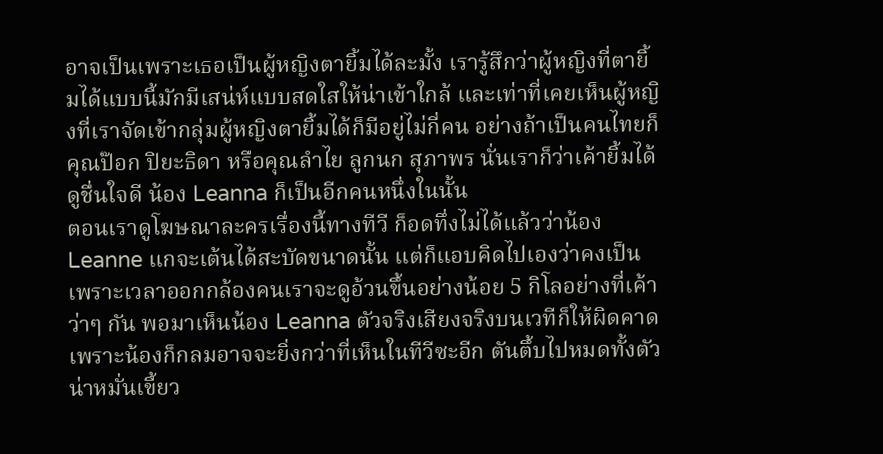อาจเป็นเพราะเธอเป็นผู้หญิงตายิ้มได้ละมั้ง เรารู้สึกว่าผู้หญิงที่ตายิ้มได้แบบนี้มักมีเสน่ห์แบบสดใสให้น่าเข้าใกล้ และเท่าที่เคยเห็นผู้หญิงที่เราจัดเข้ากลุ่มผู้หญิงตายิ้มได้ก็มีอยู่ไม่กี่คน อย่างถ้าเป็นคนไทยก็คุณป๊อก ปิยะธิดา หรือคุณลำไย ลูกนก สุภาพร นั่นเราก็ว่าเค้ายิ้มได้ดูชื่นใจดี น้อง Leanna ก็เป็นอีกคนหนึ่งในนั้น
ตอนเราดูโฆษณาละครเรื่องนี้ทางทีวี ก็อดทึ่งไม่ได้แล้วว่าน้อง Leanne แกจะเต้นได้สะบัดขนาดนั้น แต่ก็แอบคิดไปเองว่าคงเป็นเพราะเวลาออกกล้องคนเราจะดูอ้วนขึ้นอย่างน้อย 5 กิโลอย่างที่เค้าว่าๆ กัน พอมาเห็นน้อง Leanna ตัวจริงเสียงจริงบนเวทีก็ให้ผิดคาด เพราะน้องก็กลมอาจจะยิ่งกว่าที่เห็นในทีวีซะอีก ตันตึ้บไปหมดทั้งตัว น่าหมั่นเขี้ยว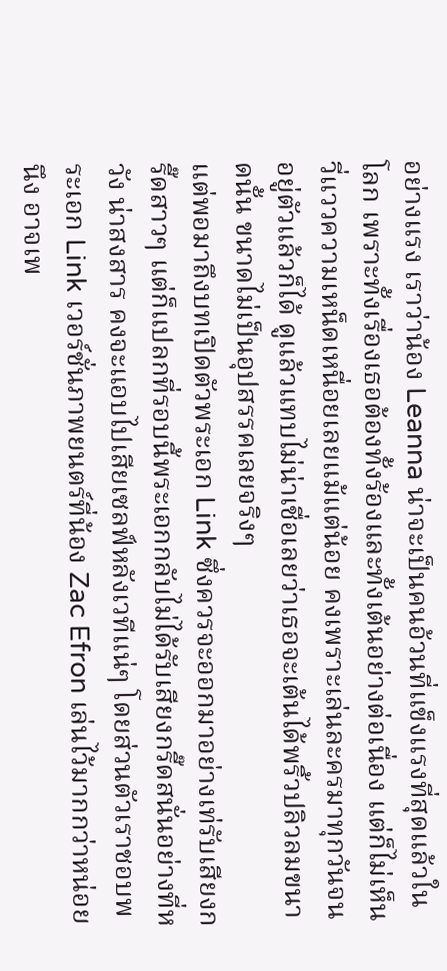อย่างแรง เราว่าน้อง Leanna น่าจะเป็นคนอ้วนที่แข็งแรงที่สุดแล้วในโลก เพราะทั้งเรื่องเธอต้องทั้งร้องและทั้งเต้นอย่างต่อเนื่อง แต่ก็ไม่เห็นวี่แววความเหน็ดเหนื่อยเลยแม้แต่น้อย คงเพราะเล่นละครมาทุกวันจนอยู่ตัวแล้วก็ได้ ดูแล้วแทบไม่น่าเชื่อเลยว่าเธอจะเต้นได้พริ้วปลิวลมขนาดนั้น ขนาดไม่เป็นอุปสรรคเลยจริงๆ
แต่พอมาถึงบทเปิดตัวพระเอก Link ซึ่งควรจะออกมาอย่างเท่รับเสียงกรี๊ดสาวๆ แต่ก็แปลกที่รอบนี้พระเอกกลับไม่ได้รับเสียงกรี๊ดสนั่นอย่างที่หวัง น่าสงสาร คงจะแอบไปเสียเซลฟ์หลังเวทีแน่ๆ โดยส่วนตัวเราชอบพระเอก Link เวอร์ชั่นภาพยนตร์ที่น้อง Zac Efron เล่นไว้มากกว่าหน่อยนึง อาจเพ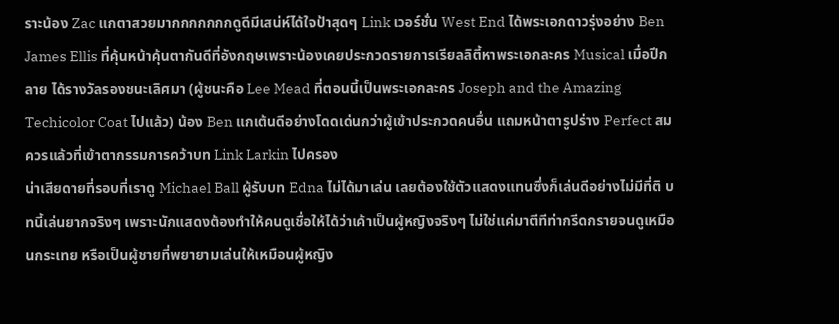ราะน้อง Zac แกตาสวยมากกกกกกกดูดีมีเสน่ห์ได้ใจป้าสุดๆ Link เวอร์ชั่น West End ได้พระเอกดาวรุ่งอย่าง Ben James Ellis ที่คุ้นหน้าคุ้นตากันดีที่อังกฤษเพราะน้องเคยประกวดรายการเรียลลิตี้หาพระเอกละคร Musical เมื่อปีกลาย ได้รางวัลรองชนะเลิศมา (ผู้ชนะคือ Lee Mead ที่ตอนนี้เป็นพระเอกละคร Joseph and the Amazing Techicolor Coat ไปแล้ว) น้อง Ben แกเต้นดีอย่างโดดเด่นกว่าผู้เข้าประกวดคนอื่น แถมหน้าตารูปร่าง Perfect สมควรแล้วที่เข้าตากรรมการคว้าบท Link Larkin ไปครอง
น่าเสียดายที่รอบที่เราดู Michael Ball ผู้รับบท Edna ไม่ได้มาเล่น เลยต้องใช้ตัวแสดงแทนซึ่งก็เล่นดีอย่างไม่มีที่ติ บทนี้เล่นยากจริงๆ เพราะนักแสดงต้องทำให้คนดูเชื่อให้ได้ว่าเค้าเป็นผู้หญิงจริงๆ ไม่ใช่แค่มาตีทีท่ากรีดกรายจนดูเหมือนกระเทย หรือเป็นผู้ชายที่พยายามเล่นให้เหมือนผู้หญิง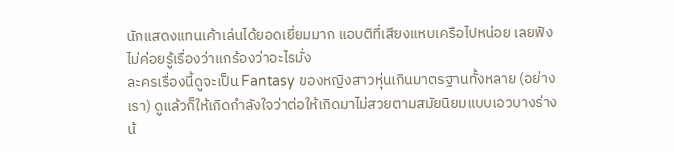นักแสดงแทนเค้าเล่นได้ยอดเยี่ยมมาก แอบติที่เสียงแหบเครือไปหน่อย เลยฟังไม่ค่อยรู้เรื่องว่าแกร้องว่าอะไรมั่ง
ละครเรื่องนี้ดูจะเป็น Fantasy ของหญิงสาวหุ่นเกินมาตรฐานทั้งหลาย (อย่างเรา) ดูแล้วก็ให้เกิดกำลังใจว่าต่อให้เกิดมาไม่สวยตามสมัยนิยมแบบเอวบางร่างน้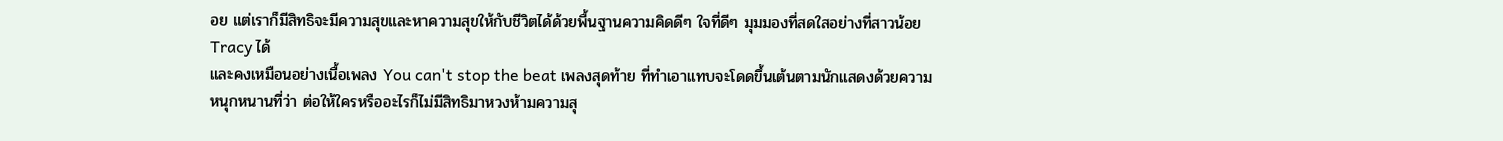อย แต่เราก็มีสิทธิจะมีความสุขและหาความสุขให้กับชีวิตได้ด้วยพื้นฐานความคิดดีๆ ใจที่ดีๆ มุมมองที่สดใสอย่างที่สาวน้อย Tracy ได้
และคงเหมือนอย่างเนื้อเพลง You can't stop the beat เพลงสุดท้าย ที่ทำเอาแทบจะโดดขึ้นเต้นตามนักแสดงด้วยความหนุกหนานที่ว่า ต่อให้ใครหรืออะไรก็ไม่มีสิทธิมาหวงห้ามความสุ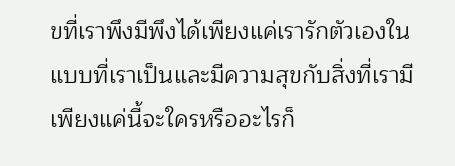ขที่เราพึงมีพึงได้เพียงแค่เรารักตัวเองในแบบที่เราเป็นและมีความสุขกับสิ่งที่เรามี เพียงแค่นี้จะใครหรืออะไรก็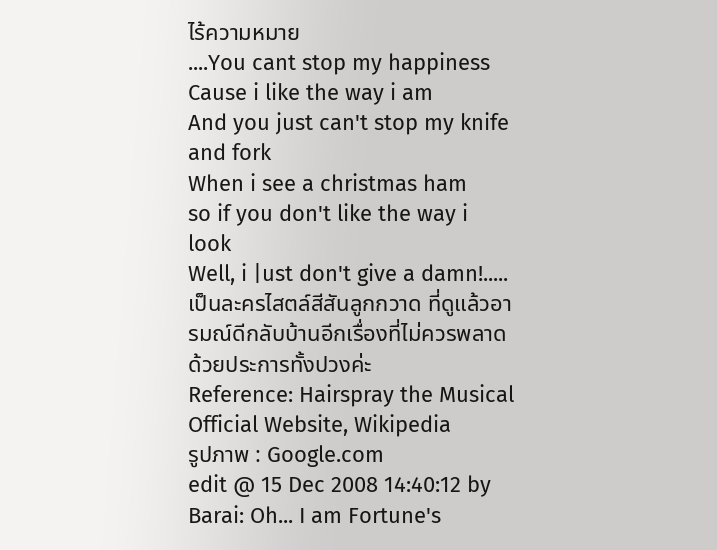ไร้ความหมาย
....You cant stop my happiness
Cause i like the way i am
And you just can't stop my knife and fork
When i see a christmas ham
so if you don't like the way i look
Well, i |ust don't give a damn!.....
เป็นละครไสตล์สีสันลูกกวาด ที่ดูแล้วอารมณ์ดีกลับบ้านอีกเรื่องที่ไม่ควรพลาดด้วยประการทั้งปวงค่ะ
Reference: Hairspray the Musical Official Website, Wikipedia
รูปภาพ : Google.com
edit @ 15 Dec 2008 14:40:12 by Barai: Oh... I am Fortune's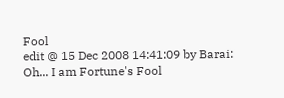Fool
edit @ 15 Dec 2008 14:41:09 by Barai: Oh... I am Fortune's Fool